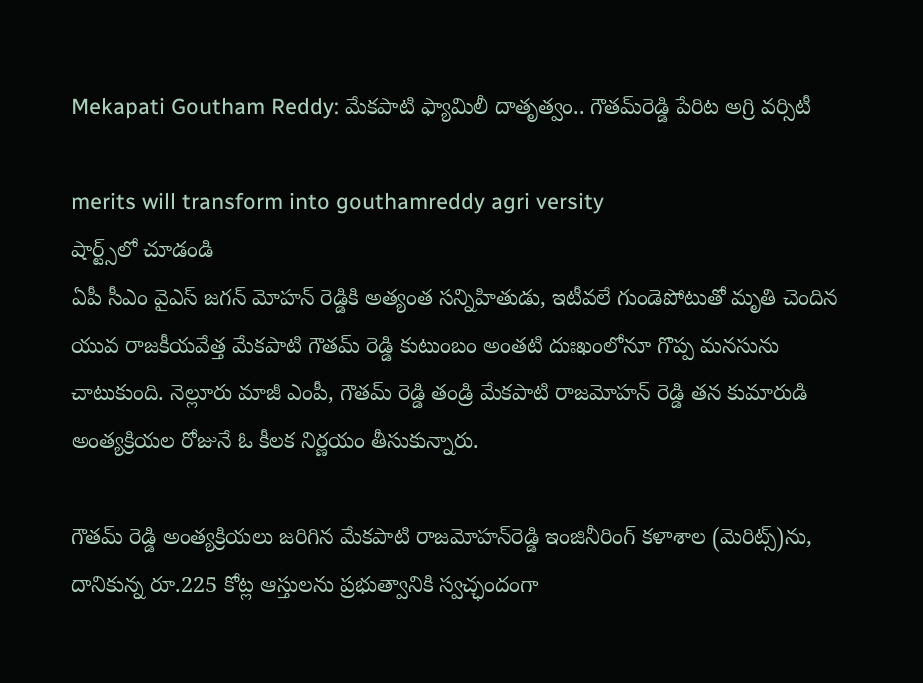Mekapati Goutham Reddy: మేక‌పాటి ఫ్యామిలీ దాతృత్వం.. గౌతమ్‌రెడ్డి పేరిట అగ్రి వ‌ర్సిటీ

merits will transform into gouthamreddy agri versity
షార్ట్స్‌లో చూడండి
ఏపీ సీఎం వైఎస్ జ‌గ‌న్ మోహ‌న్ రెడ్డికి అత్యంత స‌న్నిహితుడు, ఇటీవ‌లే గుండెపోటుతో మృతి చెందిన యువ రాజ‌కీయ‌వేత్త మేక‌పాటి గౌతమ్ రెడ్డి కుటుంబం అంత‌టి దుఃఖంలోనూ గొప్ప మ‌న‌సును చాటుకుంది. నెల్లూరు మాజీ ఎంపీ, గౌత‌మ్ రెడ్డి తండ్రి మేక‌పాటి రాజ‌మోహ‌న్ రెడ్డి త‌న కుమారుడి అంత్య‌క్రియ‌ల రోజునే ఓ కీల‌క నిర్ణ‌యం తీసుకున్నారు.

గౌత‌మ్ రెడ్డి అంత్య‌క్రియ‌లు జ‌రిగిన మేకపాటి రాజమోహన్‌రెడ్డి ఇంజినీరింగ్‌ కళాశాల (మెరిట్స్‌)ను, దానికున్న రూ.225 కోట్ల ఆస్తుల‌ను ప్ర‌భుత్వానికి స్వ‌చ్ఛందంగా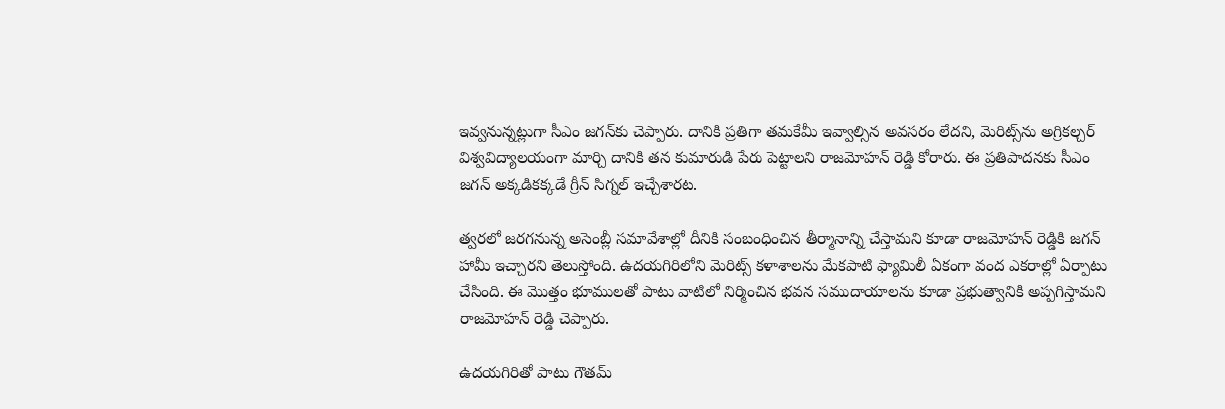ఇవ్వ‌నున్న‌ట్లుగా సీఎం జ‌గ‌న్‌కు చెప్పారు. దానికి ప్ర‌తిగా త‌మ‌కేమీ ఇవ్వాల్సిన అవ‌స‌రం లేద‌ని, మెరిట్స్‌ను అగ్రిక‌ల్చ‌ర్ విశ్వ‌విద్యాల‌యంగా మార్చి దానికి త‌న కుమారుడి పేరు పెట్టాల‌ని రాజ‌మోహ‌న్ రెడ్డి కోరారు. ఈ ప్ర‌తిపాద‌న‌కు సీఎం జ‌గ‌న్ అక్క‌డిక‌క్క‌డే గ్రీన్ సిగ్న‌ల్ ఇచ్చేశార‌ట‌.

త్వ‌ర‌లో జ‌ర‌గ‌నున్న అసెంబ్లీ స‌మావేశాల్లో దీనికి సంబంధించిన తీర్మానాన్ని చేస్తామ‌ని కూడా రాజ‌మోహ‌న్ రెడ్డికి జ‌గ‌న్ హామీ ఇచ్చార‌ని తెలుస్తోంది‌. ఉద‌య‌గిరిలోని మెరిట్స్ క‌ళాశాల‌ను మేక‌పాటి ఫ్యామిలీ ఏకంగా వంద ఎక‌రాల్లో ఏర్పాటు చేసింది. ఈ మొత్తం భూముల‌తో పాటు వాటిలో నిర్మించిన భ‌వ‌న స‌ముదాయాల‌ను కూడా ప్ర‌భుత్వానికి అప్ప‌గిస్తామ‌ని రాజ‌మోహ‌న్ రెడ్డి చెప్పారు.

ఉద‌య‌గిరితో పాటు గౌత‌మ్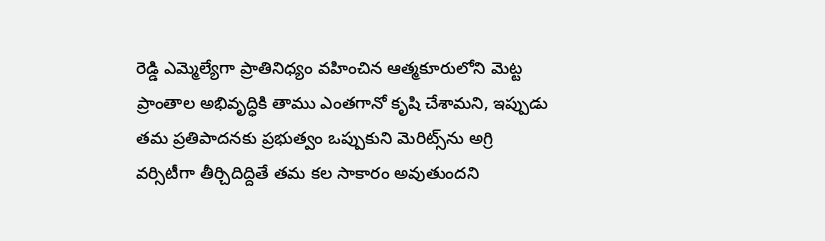రెడ్డి ఎమ్మెల్యేగా ప్రాతినిధ్యం వ‌హించిన ఆత్మ‌కూరులోని మెట్ట ప్రాంతాల అభివృద్ధికి తాము ఎంత‌గానో కృషి చేశామ‌ని, ఇప్పుడు త‌మ ప్ర‌తిపాద‌న‌కు ప్ర‌భుత్వం ఒప్పుకుని మెరిట్స్‌ను అగ్రి వ‌ర్సిటీగా తీర్చిదిద్దితే త‌మ క‌ల సాకారం అవుతుంద‌ని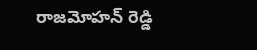రాజ‌మోహ‌న్ రెడ్డి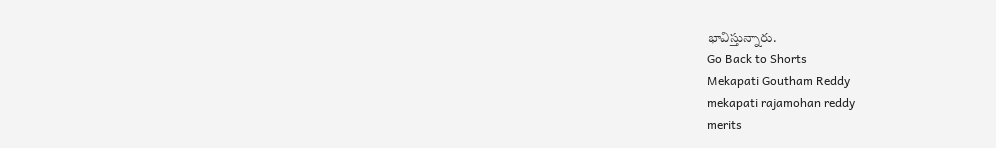భావిస్తున్నారు.
Go Back to Shorts
Mekapati Goutham Reddy
mekapati rajamohan reddy
merits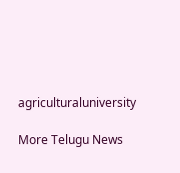agriculturaluniversity

More Telugu News